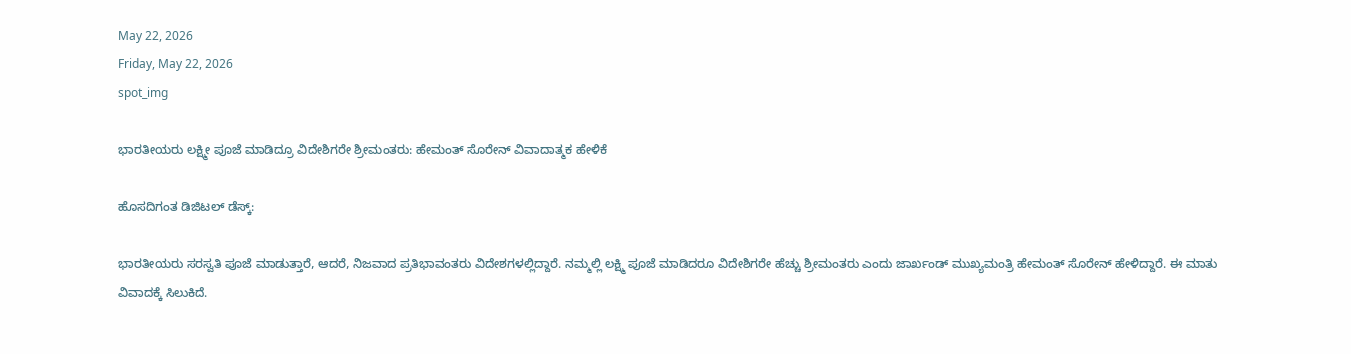May 22, 2026
Friday, May 22, 2026
spot_img

ಭಾರತೀಯರು ಲಕ್ಷ್ಮೀ ಪೂಜೆ ಮಾಡಿದ್ರೂ ವಿದೇಶಿಗರೇ ಶ್ರೀಮಂತರು: ಹೇಮಂತ್ ಸೊರೇನ್ ವಿವಾದಾತ್ಮಕ ಹೇಳಿಕೆ

ಹೊಸದಿಗಂತ ಡಿಜಿಟಲ್‌ ಡೆಸ್ಕ್‌:

ಭಾರತೀಯರು ಸರಸ್ವತಿ ಪೂಜೆ ಮಾಡುತ್ತಾರೆ, ಆದರೆ, ನಿಜವಾದ ಪ್ರತಿಭಾವಂತರು ವಿದೇಶಗಳಲ್ಲಿದ್ದಾರೆ. ನಮ್ಮಲ್ಲಿ ಲಕ್ಷ್ಮಿ ಪೂಜೆ ಮಾಡಿದರೂ ವಿದೇಶಿಗರೇ ಹೆಚ್ಚು ಶ್ರೀಮಂತರು ಎಂದು ಜಾರ್ಖಂಡ್ ಮುಖ್ಯಮಂತ್ರಿ ಹೇಮಂತ್ ಸೊರೇನ್ ಹೇಳಿದ್ದಾರೆ. ಈ ಮಾತು ವಿವಾದಕ್ಕೆ ಸಿಲುಕಿದೆ.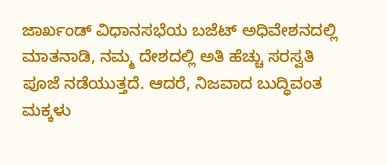ಜಾರ್ಖಂಡ್ ವಿಧಾನಸಭೆಯ ಬಜೆಟ್ ಅಧಿವೇಶನದಲ್ಲಿ ಮಾತನಾಡಿ, ನಮ್ಮ ದೇಶದಲ್ಲಿ ಅತಿ ಹೆಚ್ಚು ಸರಸ್ವತಿ ಪೂಜೆ ನಡೆಯುತ್ತದೆ. ಆದರೆ, ನಿಜವಾದ ಬುದ್ಧಿವಂತ ಮಕ್ಕಳು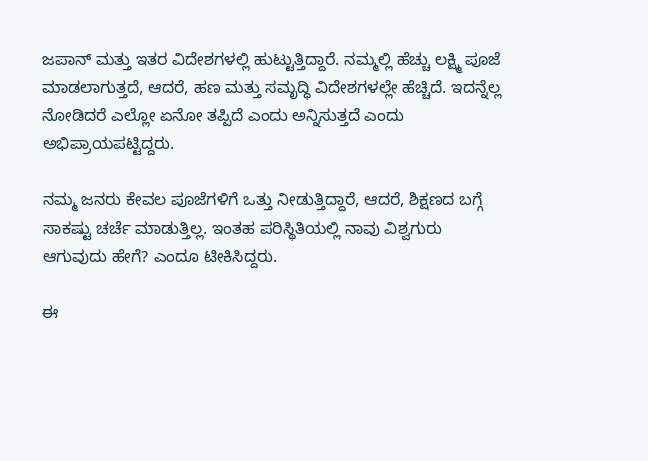ಜಪಾನ್ ಮತ್ತು ಇತರ ವಿದೇಶಗಳಲ್ಲಿ ಹುಟ್ಟುತ್ತಿದ್ದಾರೆ. ನಮ್ಮಲ್ಲಿ ಹೆಚ್ಚು ಲಕ್ಷ್ಮಿ ಪೂಜೆ ಮಾಡಲಾಗುತ್ತದೆ, ಆದರೆ, ಹಣ ಮತ್ತು ಸಮೃದ್ಧಿ ವಿದೇಶಗಳಲ್ಲೇ ಹೆಚ್ಚಿದೆ. ಇದನ್ನೆಲ್ಲ ನೋಡಿದರೆ ಎಲ್ಲೋ ಏನೋ ತಪ್ಪಿದೆ ಎಂದು ಅನ್ನಿಸುತ್ತದೆ ಎಂದು ಅಭಿಪ್ರಾಯಪಟ್ಟಿದ್ದರು.

ನಮ್ಮ ಜನರು ಕೇವಲ ಪೂಜೆಗಳಿಗೆ ಒತ್ತು ನೀಡುತ್ತಿದ್ದಾರೆ, ಆದರೆ, ಶಿಕ್ಷಣದ ಬಗ್ಗೆ ಸಾಕಷ್ಟು ಚರ್ಚೆ ಮಾಡುತ್ತಿಲ್ಲ. ಇಂತಹ ಪರಿಸ್ಥಿತಿಯಲ್ಲಿ ನಾವು ವಿಶ್ವಗುರು ಆಗುವುದು ಹೇಗೆ? ಎಂದೂ ಟೀಕಿಸಿದ್ದರು.

ಈ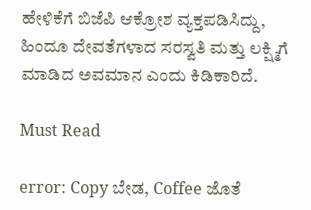ಹೇಳಿಕೆಗೆ ಬಿಜೆಪಿ ಆಕ್ರೋಶ ವ್ಯಕ್ತಪಡಿಸಿದ್ದು, ಹಿಂದೂ ದೇವತೆಗಳಾದ ಸರಸ್ವತಿ ಮತ್ತು ಲಕ್ಷ್ಮಿಗೆ ಮಾಡಿದ ಅವಮಾನ ಎಂದು ಕಿಡಿಕಾರಿದೆ.

Must Read

error: Copy ಬೇಡ, Coffee ಜೊತೆ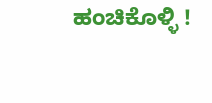ಹಂಚಿಕೊಳ್ಳಿ !